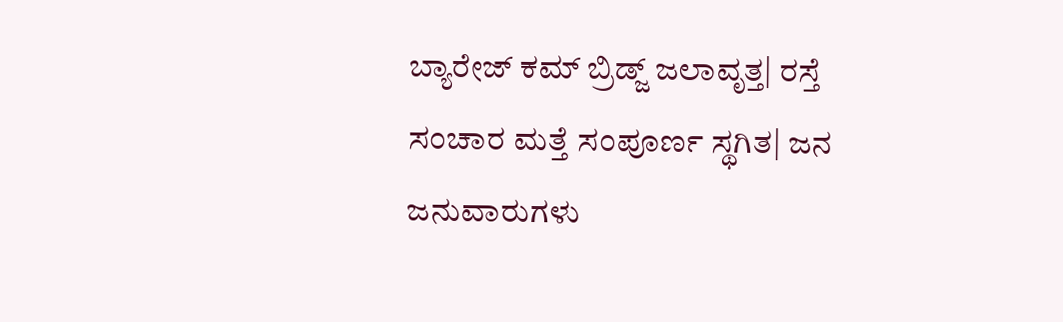ಬ್ಯಾರೇಜ್‌ ಕಮ್‌ ಬ್ರಿಡ್ಜ್‌ ಜಲಾವೃತ್ತ| ರಸ್ತೆ ಸಂಚಾರ ಮತ್ತೆ ಸಂಪೂರ್ಣ ಸ್ಥಗಿತ| ಜನ ಜನುವಾರುಗಳು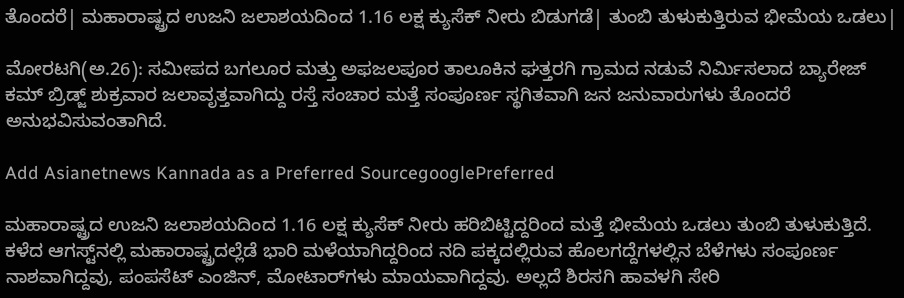ತೊಂದರೆ| ಮಹಾರಾಷ್ಟ್ರದ ಉಜನಿ ಜಲಾಶಯದಿಂದ 1.16 ಲಕ್ಷ ಕ್ಯುಸೆಕ್‌ ನೀರು ಬಿಡುಗಡೆ| ತುಂಬಿ ತುಳುಕುತ್ತಿರುವ ಭೀಮೆಯ ಒಡಲು|

ಮೋರಟಗಿ(ಅ.26): ಸಮೀಪದ ಬಗಲೂರ ಮತ್ತು ಅಫಜಲಪೂರ ತಾಲೂಕಿನ ಘತ್ತರಗಿ ಗ್ರಾಮದ ನಡುವೆ ನಿರ್ಮಿಸಲಾದ ಬ್ಯಾರೇಜ್‌ ಕಮ್‌ ಬ್ರಿಡ್ಜ್‌ ಶುಕ್ರವಾರ ಜಲಾವೃತ್ತವಾಗಿದ್ದು ರಸ್ತೆ ಸಂಚಾರ ಮತ್ತೆ ಸಂಪೂರ್ಣ ಸ್ಥಗಿತವಾಗಿ ಜನ ಜನುವಾರುಗಳು ತೊಂದರೆ ಅನುಭವಿಸುವಂತಾಗಿದೆ.

Add Asianetnews Kannada as a Preferred SourcegooglePreferred

ಮಹಾರಾಷ್ಟ್ರದ ಉಜನಿ ಜಲಾಶಯದಿಂದ 1.16 ಲಕ್ಷ ಕ್ಯುಸೆಕ್‌ ನೀರು ಹರಿಬಿಟ್ಟಿದ್ದರಿಂದ ಮತ್ತೆ ಭೀಮೆಯ ಒಡಲು ತುಂಬಿ ತುಳುಕುತ್ತಿದೆ. ಕಳೆದ ಆಗಸ್ಟ್‌ನಲ್ಲಿ ಮಹಾರಾಷ್ಟ್ರದಲ್ಲೆಡೆ ಭಾರಿ ಮಳೆಯಾಗಿದ್ದರಿಂದ ನದಿ ಪಕ್ಕದಲ್ಲಿರುವ ಹೊಲಗದ್ದೆಗಳಲ್ಲಿನ ಬೆಳೆಗಳು ಸಂಪೂರ್ಣ ನಾಶವಾಗಿದ್ದವು, ಪಂಪಸೆಟ್‌ ಎಂಜಿನ್‌, ಮೋಟಾರ್‌ಗಳು ಮಾಯವಾಗಿದ್ದವು. ಅಲ್ಲದೆ ಶಿರಸಗಿ ಹಾವಳಗಿ ಸೇರಿ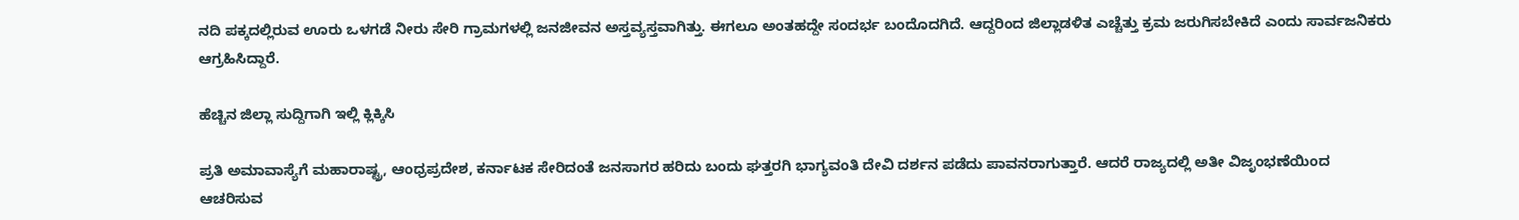ನದಿ ಪಕ್ಕದಲ್ಲಿರುವ ಊರು ಒಳಗಡೆ ನೀರು ಸೇರಿ ಗ್ರಾಮಗಳಲ್ಲಿ ಜನಜೀವನ ಅಸ್ತವ್ಯಸ್ತವಾಗಿತ್ತು. ಈಗಲೂ ಅಂತಹದ್ದೇ ಸಂದರ್ಭ ಬಂದೊದಗಿದೆ. ಆದ್ದರಿಂದ ಜಿಲ್ಲಾಡಳಿತ ಎಚ್ಚೆತ್ತು ಕ್ರಮ ಜರುಗಿಸಬೇಕಿದೆ ಎಂದು ಸಾರ್ವಜನಿಕರು ಆಗ್ರಹಿಸಿದ್ದಾರೆ.

ಹೆಚ್ಚಿನ ಜಿಲ್ಲಾ ಸುದ್ದಿಗಾಗಿ ಇಲ್ಲಿ ಕ್ಲಿಕ್ಕಿಸಿ

ಪ್ರತಿ ಅಮಾವಾಸ್ಯೆಗೆ ಮಹಾರಾಷ್ಟ್ರ, ಆಂಧ್ರಪ್ರದೇಶ, ಕರ್ನಾಟಕ ಸೇರಿದಂತೆ ಜನಸಾಗರ ಹರಿದು ಬಂದು ಘತ್ತರಗಿ ಭಾಗ್ಯವಂತಿ ದೇವಿ ದರ್ಶನ ಪಡೆದು ಪಾವನರಾಗುತ್ತಾರೆ. ಆದರೆ ರಾಜ್ಯದಲ್ಲಿ ಅತೀ ವಿಜೃಂಭಣೆಯಿಂದ ಆಚರಿಸುವ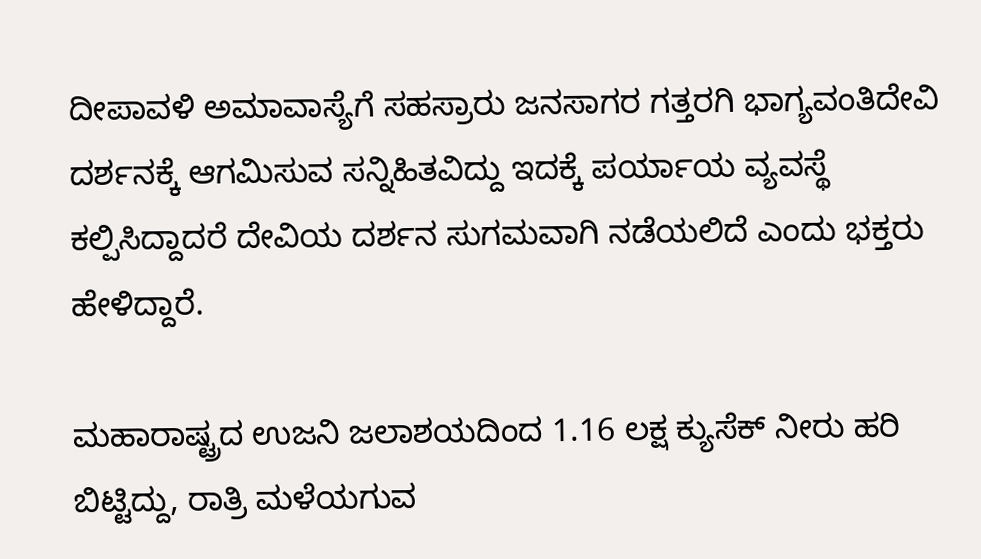ದೀಪಾವಳಿ ಅಮಾವಾಸ್ಯೆಗೆ ಸಹಸ್ರಾರು ಜನಸಾಗರ ಗತ್ತರಗಿ ಭಾಗ್ಯವಂತಿದೇವಿ ದರ್ಶನಕ್ಕೆ ಆಗಮಿಸುವ ಸನ್ನಿಹಿತವಿದ್ದು ಇದಕ್ಕೆ ಪರ್ಯಾಯ ವ್ಯವಸ್ಥೆ ಕಲ್ಪಿಸಿದ್ದಾದರೆ ದೇವಿಯ ದರ್ಶನ ಸುಗಮವಾಗಿ ನಡೆಯಲಿದೆ ಎಂದು ಭಕ್ತರು ಹೇಳಿದ್ದಾರೆ.

ಮಹಾರಾಷ್ಟ್ರದ ಉಜನಿ ಜಲಾಶಯದಿಂದ 1.16 ಲಕ್ಷ ಕ್ಯುಸೆಕ್‌ ನೀರು ಹರಿ ಬಿಟ್ಟಿದ್ದು, ರಾತ್ರಿ ಮಳೆಯಗುವ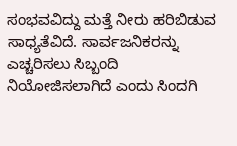ಸಂಭವವಿದ್ದು ಮತ್ತೆ ನೀರು ಹರಿಬಿಡುವ ಸಾಧ್ಯತೆವಿದೆ. ಸಾರ್ವಜನಿಕರನ್ನು ಎಚ್ಚರಿಸಲು ಸಿಬ್ಬಂದಿ ನಿಯೋಜಿಸಲಾಗಿದೆ ಎಂದು ಸಿಂದಗಿ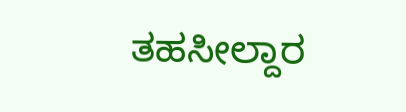ತಹಸೀಲ್ದಾರ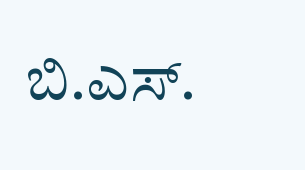ಬಿ.ಎಸ್‌.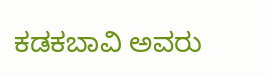ಕಡಕಬಾವಿ ಅವರು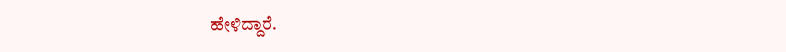ಹೇಳಿದ್ದಾರೆ.